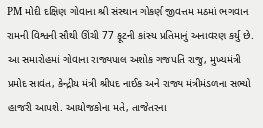PM મોદી દક્ષિણ ગોવાના શ્રી સંસ્થાન ગોકર્ણ જીવત્તમ મઠમાં ભગવાન રામની વિશ્વની સૌથી ઊંચી 77 ફૂટની કાંસ્ય પ્રતિમાનું અનાવરણ કર્યુ છે. આ સમારોહમાં ગોવાના રાજ્યપાલ અશોક ગજપતિ રાજુ, મુખ્યમંત્રી પ્રમોદ સાવંત, કેન્દ્રીય મંત્રી શ્રીપદ નાઈક અને રાજ્ય મંત્રીમંડળના સભ્યો હાજરી આપશે. આયોજકોના મતે, તાજેતરના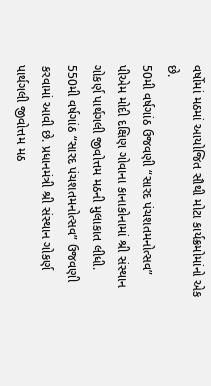વર્ષોમાં મઠમાં આયોજિત સૌથી મોટા કાર્યક્રમોમાંનો એક છે.
50મી વર્ષગાંઠ ઉજવણી “સારદ પંચશતમનોત્સવ”
પીએમ મોદી દક્ષિણ ગોવાના કાનાકોનામાં શ્રી સંસ્થાન ગોકર્ણ પાર્થગલી જીવોત્તમ મઠની મુલાકાત લીધી. 550મી વર્ષગાંઠ “સારદ પંચશતમનોત્સવ” ઉજવણી કરવામાં આવી છે. પ્રધાનમંત્રી શ્રી સંસ્થાન ગોકર્ણ પાર્થગલી જીવોત્તમ મઠ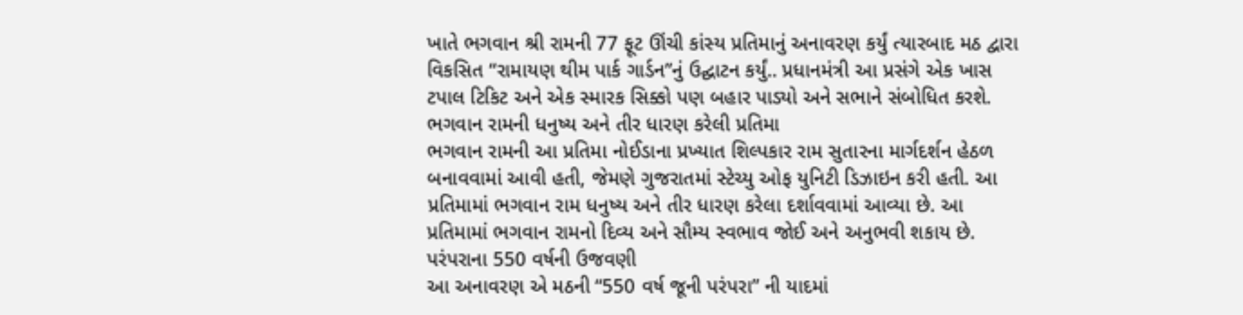ખાતે ભગવાન શ્રી રામની 77 ફૂટ ઊંચી કાંસ્ય પ્રતિમાનું અનાવરણ કર્યું ત્યારબાદ મઠ દ્વારા વિકસિત “રામાયણ થીમ પાર્ક ગાર્ડન”નું ઉદ્ઘાટન કર્યું.. પ્રધાનમંત્રી આ પ્રસંગે એક ખાસ ટપાલ ટિકિટ અને એક સ્મારક સિક્કો પણ બહાર પાડ્યો અને સભાને સંબોધિત કરશે.
ભગવાન રામની ધનુષ્ય અને તીર ધારણ કરેલી પ્રતિમા
ભગવાન રામની આ પ્રતિમા નોઈડાના પ્રખ્યાત શિલ્પકાર રામ સુતારના માર્ગદર્શન હેઠળ બનાવવામાં આવી હતી, જેમણે ગુજરાતમાં સ્ટેચ્યુ ઓફ યુનિટી ડિઝાઇન કરી હતી. આ પ્રતિમામાં ભગવાન રામ ધનુષ્ય અને તીર ધારણ કરેલા દર્શાવવામાં આવ્યા છે. આ પ્રતિમામાં ભગવાન રામનો દિવ્ય અને સૌમ્ય સ્વભાવ જોઈ અને અનુભવી શકાય છે.
પરંપરાના 550 વર્ષની ઉજવણી
આ અનાવરણ એ મઠની “550 વર્ષ જૂની પરંપરા” ની યાદમાં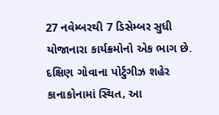27 નવેમ્બરથી 7 ડિસેમ્બર સુધી યોજાનારા કાર્યક્રમોનો એક ભાગ છે. દક્ષિણ ગોવાના પોર્ટુગીઝ શહેર કાનાકોનામાં સ્થિત, આ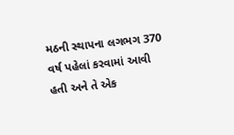મઠની સ્થાપના લગભગ 370 વર્ષ પહેલાં કરવામાં આવી હતી અને તે એક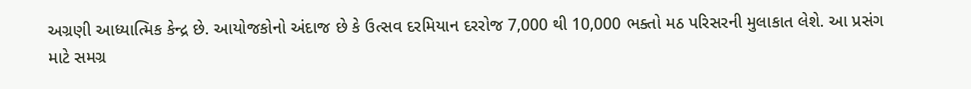અગ્રણી આધ્યાત્મિક કેન્દ્ર છે. આયોજકોનો અંદાજ છે કે ઉત્સવ દરમિયાન દરરોજ 7,000 થી 10,000 ભક્તો મઠ પરિસરની મુલાકાત લેશે. આ પ્રસંગ માટે સમગ્ર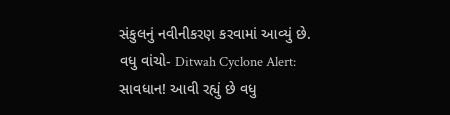સંકુલનું નવીનીકરણ કરવામાં આવ્યું છે.
વધુ વાંચો- Ditwah Cyclone Alert: સાવધાન! આવી રહ્યું છે વધુ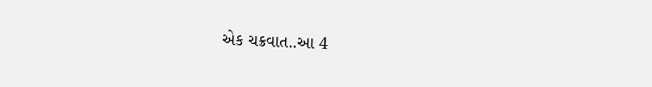એક ચક્રવાત..આ 4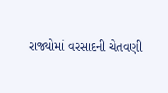રાજ્યોમાં વરસાદની ચેતવણી